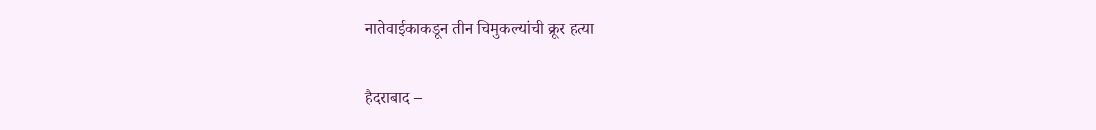नातेवाईकाकडून तीन चिमुकल्यांची क्रूर हत्या

हैदराबाद –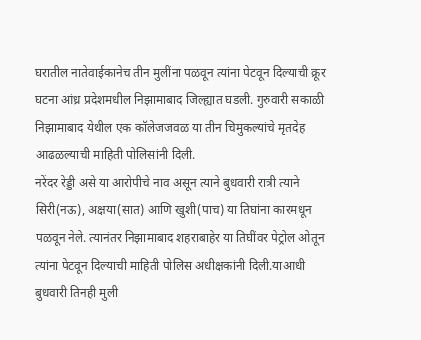घरातील नातेवाईकानेच तीन मुलींना पळवून त्यांना पेटवून दिल्याची क्रूर घटना आंध्र प्रदेशमधील निझामाबाद जिल्ह्यात घडली. गुरुवारी सकाळी निझामाबाद येथील एक कॉलेजजवळ या तीन चिमुकल्यांचे मृतदेह आढळल्याची माहिती पोलिसांनी दिली.
नरेंदर रेड्डी असे या आरोपीचे नाव असून त्याने बुधवारी रात्री त्याने सिरी(नऊ), अक्षया(सात) आणि खुशी(पाच) या तिघांना कारमधून पळवून नेले. त्यानंतर निझामाबाद शहराबाहेर या तिघींवर पेट्रोल ओतून त्यांना पेटवून दिल्याची माहिती पोलिस अधीक्षकांनी दिली.याआधी बुधवारी तिनही मुली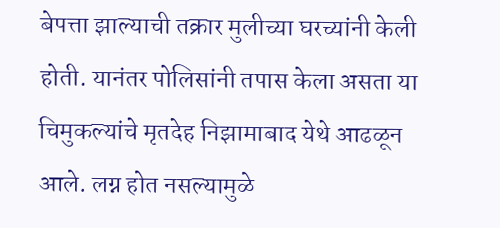बेपत्ता झाल्याची तक्रार मुलीच्या घरच्यांनी केली होती. यानंतर पोलिसांनी तपास केला असता या चिमुकल्यांचे मृतदेह निझामाबाद येथे आढळून आले. लग्न होत नसल्यामुळे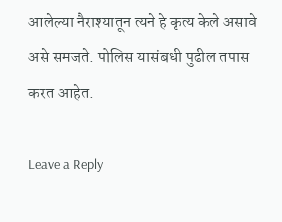आलेल्या नैराश्यातून त्यने हे कृत्य केले असावे असे समजते. पोलिस यासंबधी पुढील तपास करत आहेत.

Leave a Reply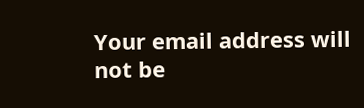Your email address will not be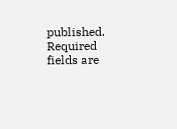published. Required fields are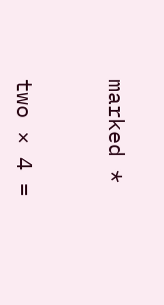marked *


two × 4 =